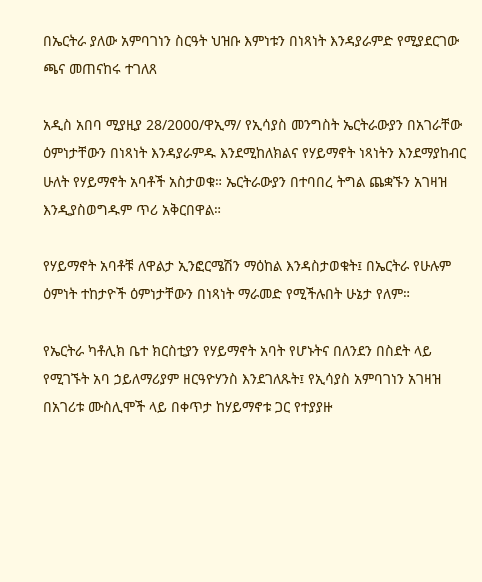በኤርትራ ያለው አምባገነን ስርዓት ህዝቡ እምነቱን በነጻነት እንዳያራምድ የሚያደርገው ጫና መጠናከሩ ተገለጸ

አዲስ አበባ ሚያዚያ 28/2000/ዋኢማ/ የኢሳያስ መንግስት ኤርትራውያን በአገራቸው ዕምነታቸውን በነጻነት እንዳያራምዱ እንደሚከለክልና የሃይማኖት ነጻነትን እንደማያከብር ሁለት የሃይማኖት አባቶች አስታወቁ። ኤርትራውያን በተባበረ ትግል ጨቋኙን አገዛዝ እንዲያስወግዱም ጥሪ አቅርበዋል።

የሃይማኖት አባቶቹ ለዋልታ ኢንፎርሜሽን ማዕከል እንዳስታወቁት፤ በኤርትራ የሁሉም ዕምነት ተከታዮች ዕምነታቸውን በነጻነት ማራመድ የሚችሉበት ሁኔታ የለም።

የኤርትራ ካቶሊክ ቤተ ክርስቲያን የሃይማኖት አባት የሆኑትና በለንደን በስደት ላይ የሚገኙት አባ ኃይለማሪያም ዘርዓዮሃንስ እንደገለጹት፤ የኢሳያስ አምባገነን አገዛዝ በአገሪቱ ሙስሊሞች ላይ በቀጥታ ከሃይማኖቱ ጋር የተያያዙ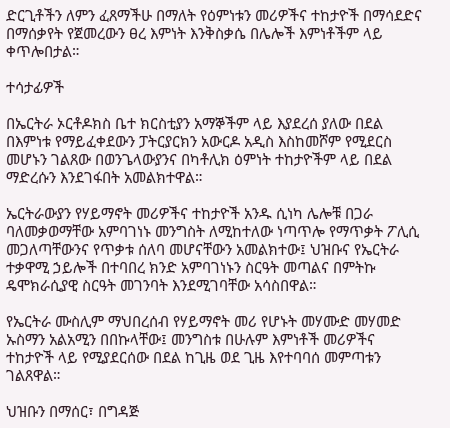ድርጊቶችን ለምን ፈጸማችሁ በማለት የዕምነቱን መሪዎችና ተከታዮች በማሳደድና በማሰቃየት የጀመረውን ፀረ እምነት እንቅስቃሴ በሌሎች እምነቶችም ላይ ቀጥሎበታል።

ተሳታፊዎች

በኤርትራ ኦርቶዶክስ ቤተ ክርስቲያን አማኞችም ላይ እያደረሰ ያለው በደል በእምነቱ የማይፈቀደውን ፓትርያርክን አውርዶ አዲስ እስከመሾም የሚደርስ መሆኑን ገልጸው በወንጌላውያንና በካቶሊክ ዕምነት ተከታዮችም ላይ በደል ማድረሱን እንደገፋበት አመልክተዋል።

ኤርትራውያን የሃይማኖት መሪዎችና ተከታዮች አንዱ ሲነካ ሌሎቹ በጋራ ባለመቃወማቸው አምባገነኑ መንግስት ለሚከተለው ነጣጥሎ የማጥቃት ፖሊሲ መጋለጣቸውንና የጥቃቱ ሰለባ መሆናቸውን አመልክተው፤ ህዝቡና የኤርትራ ተቃዋሚ ኃይሎች በተባበረ ክንድ አምባገነኑን ስርዓት መጣልና በምትኩ ዴሞክራሲያዊ ስርዓት መገንባት እንደሚገባቸው አሳስበዋል።

የኤርትራ ሙስሊም ማህበረሰብ የሃይማኖት መሪ የሆኑት መሃሙድ መሃመድ ኡስማን አልአሚን በበኩላቸው፤ መንግስቱ በሁሉም እምነቶች መሪዎችና ተከታዮች ላይ የሚያደርሰው በደል ከጊዜ ወደ ጊዜ እየተባባሰ መምጣቱን ገልጸዋል።

ህዝቡን በማሰር፣ በግዳጅ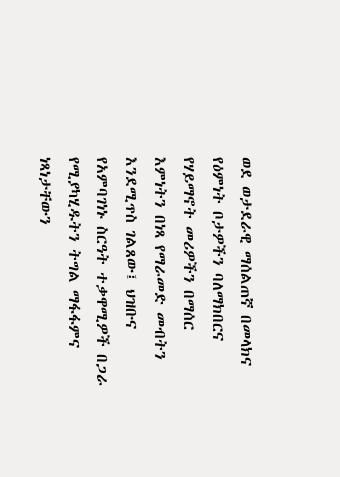ወደ ወታደራዊ ማሰልጠኛ በመላክና የዕምነት ቦታዎችን ባለማክበርና የሃይማኖት መሪዎችን በማሰር እምነትን በነጻ የማራመድ መብትን እንደሚጥስ ገልጸው፤ ህዝቡና የአምባገነኑ ስርዓት ተቃዋሚዎች በጋራ የሚያካሂዱትን ትግል ማፋፋምና ነጻነታቸውን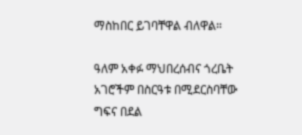ማስከበር ይገባቸዋል ብለዋል።

ዓለም አቀፉ ማህበረሰብና ጎረቤት አገሮችም በስርዓቱ በሚደርስባቸው ግፍና በደል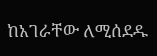ከአገራቸው ለሚሰደዱ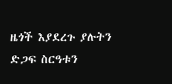ዜጎች እያደረጉ ያሉትን ድጋፍ ስርዓቱን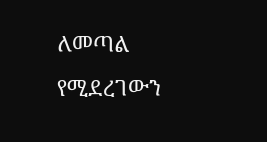ለመጣል የሚደረገውን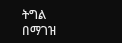ትግል በማገዝ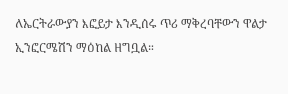ለኤርትራውያን እፎይታ እንዲሰሩ ጥሪ ማቅረባቸውን ዋልታ ኢንፎርሜሽን ማዕከል ዘግቧል።